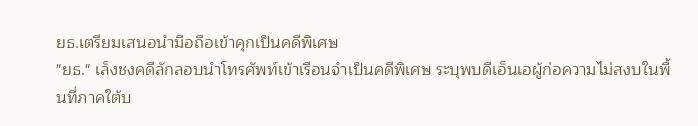ยธ.เตรียมเสนอนำมือถือเข้าคุกเป็นคดีพิเศษ
"ยธ." เล็งชงคดีลักลอบนำโทรศัพท์เข้าเรือนจำเป็นคดีพิเศษ ระบุพบดีเอ็นเอผู้ก่อความไม่สงบในพื้นที่ภาคใต้บ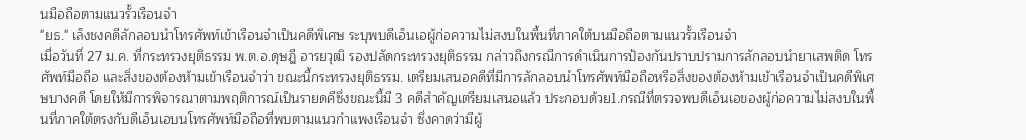นมือถือตามแนวรั้วเรือนจำ
"ยธ." เล็งชงคดีลักลอบนำโทรศัพท์เข้าเรือนจำเป็นคดีพิเศษ ระบุพบดีเอ็นเอผู้ก่อความไม่สงบในพื้นที่ภาคใต้บนมือถือตามแนวรั้วเรือนจำ
เมื่อวันที่ 27 ม.ค. ที่กระทรวงยุติธรรม พ.ต.อ.ดุษฎี อารยวุฒิ รองปลัดกระทรวงยุติธรรม กล่าวถึงกรณีการดำเนินการป้องกันปราบปรามการลักลอบนำยาเสพติด โทรศัพท์มือถือ และสิ่งของต้องห้ามเข้าเรือนจำว่า ขณะนี้กระทรวงยุติธรรม. เตรียมเสนอคดีที่มีการลักลอบนำโทรศัพท์มือถือหรือสิ่งของต้องห้ามเข้าเรือนจำเป็นคดีพิเศษบางคดี โดยให้มีการพิจารณาตามพฤติการณ์เป็นรายดคีซึ่งขณะนี้มี 3 คดีสำคัญเตรียมเสนอแล้ว ประกอบด้วย1.กรณีที่ตรวจพบดีเอ็นเอของผู้ก่อความไม่สงบในพื้นที่ภาคใต้ตรงกับดีเอ็นเอบนโทรศัพท์มือถือที่พบตามแนวกำแพงเรือนจำ ซึ่งคาดว่ามีผู้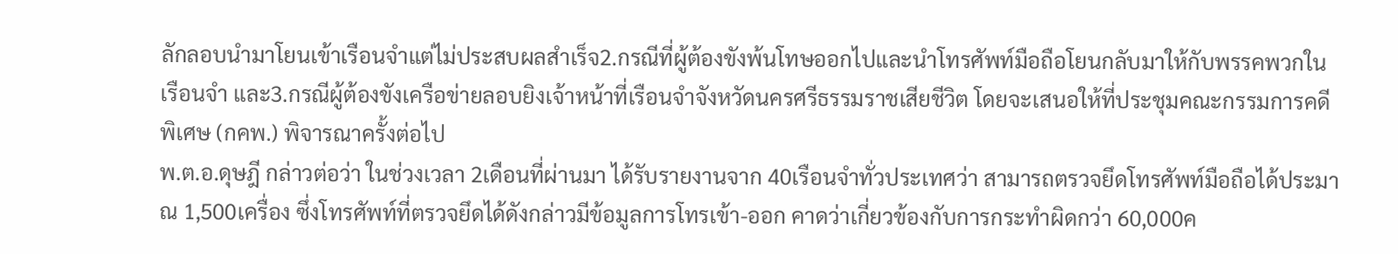ลักลอบนำมาโยนเข้าเรือนจำแต่ไม่ประสบผลสำเร็จ2.กรณีที่ผู้ต้องขังพ้นโทษออกไปและนำโทรศัพท์มือถือโยนกลับมาให้กับพรรคพวกในเรือนจำ และ3.กรณีผู้ต้องขังเครือข่ายลอบยิงเจ้าหน้าที่เรือนจำจังหวัดนครศรีธรรมราชเสียชีวิต โดยจะเสนอให้ที่ประชุมคณะกรรมการคดีพิเศษ (กคพ.) พิจารณาครั้งต่อไป
พ.ต.อ.ดุษฎี กล่าวต่อว่า ในช่วงเวลา 2เดือนที่ผ่านมา ได้รับรายงานจาก 40เรือนจำทั่วประเทศว่า สามารถตรวจยึดโทรศัพท์มือถือได้ประมาณ 1,500เครื่อง ซึ่งโทรศัพท์ที่ตรวจยึดได้ดังกล่าวมีข้อมูลการโทรเข้า-ออก คาดว่าเกี่ยวข้องกับการกระทำผิดกว่า 60,000ค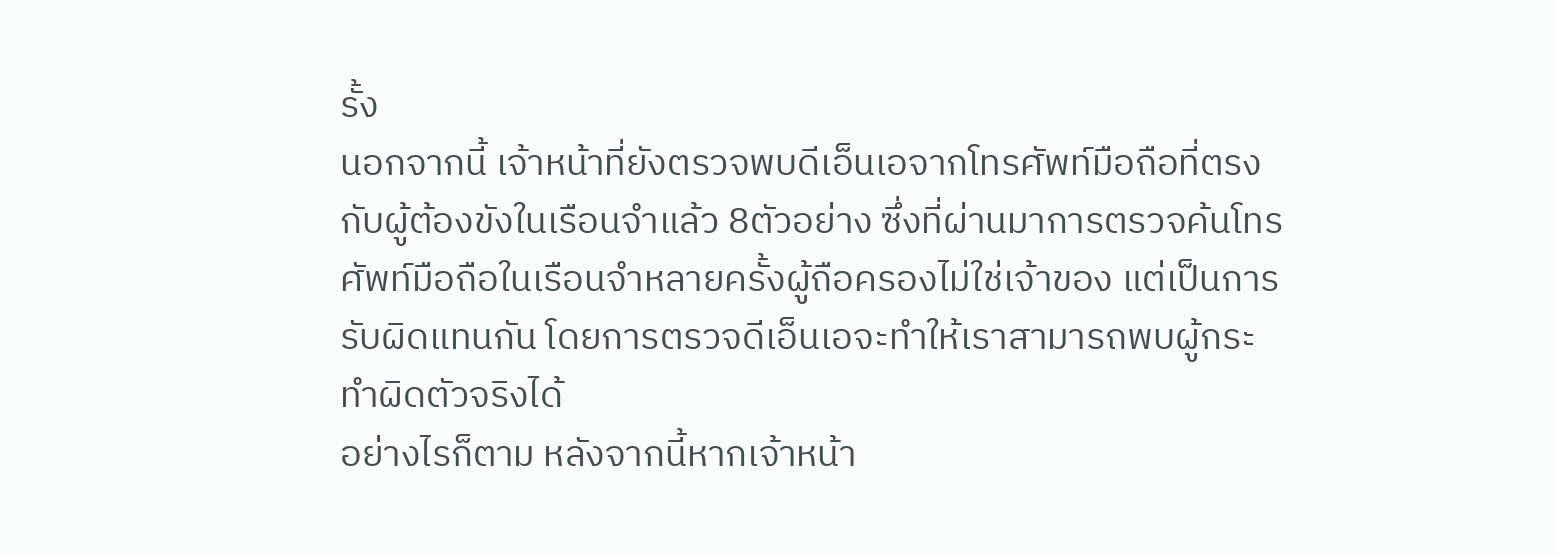รั้ง
นอกจากนี้ เจ้าหน้าที่ยังตรวจพบดีเอ็นเอจากโทรศัพท์มือถือที่ตรงกับผู้ต้องขังในเรือนจำแล้ว 8ตัวอย่าง ซึ่งที่ผ่านมาการตรวจค้นโทรศัพท์มือถือในเรือนจำหลายครั้งผู้ถือครองไม่ใช่เจ้าของ แต่เป็นการรับผิดแทนกัน โดยการตรวจดีเอ็นเอจะทำให้เราสามารถพบผู้กระทำผิดตัวจริงได้
อย่างไรก็ตาม หลังจากนี้หากเจ้าหน้า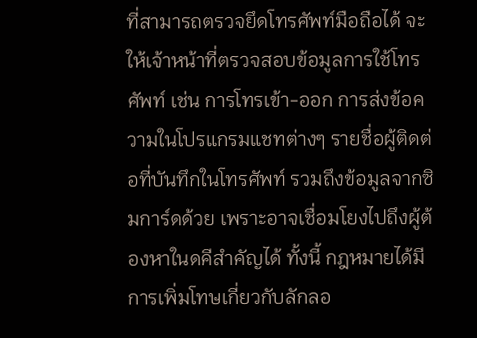ที่สามารถตรวจยึดโทรศัพท์มือถือได้ จะให้เจ้าหน้าที่ตรวจสอบข้อมูลการใช้โทรศัพท์ เช่น การโทรเข้า-ออก การส่งข้อความในโปรแกรมแชทต่างๆ รายชื่อผู้ติดต่อที่บันทึกในโทรศัพท์ รวมถึงข้อมูลจากซิมการ์ดด้วย เพราะอาจเชื่อมโยงไปถึงผู้ต้องหาในดคีสำคัญได้ ทั้งนี้ กฎหมายได้มีการเพิ่มโทษเกี่ยวกับลักลอ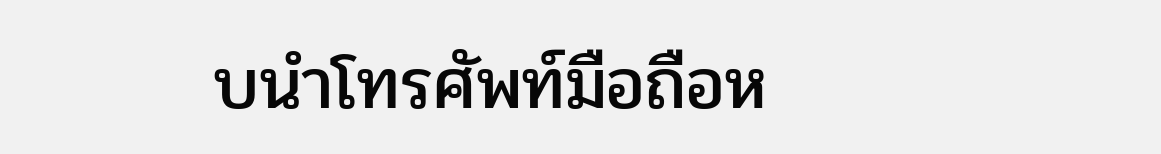บนำโทรศัพท์มือถือห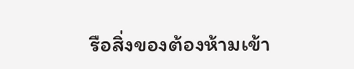รือสิ่งของต้องห้ามเข้า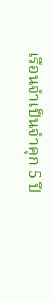เรือนจำเป็นจำคุก 5 ปี